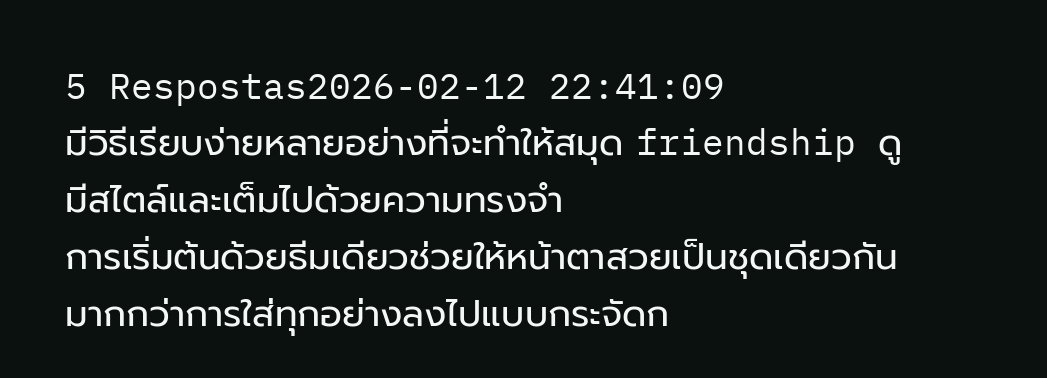5 Respostas2026-02-12 22:41:09
มีวิธีเรียบง่ายหลายอย่างที่จะทำให้สมุด friendship ดูมีสไตล์และเต็มไปด้วยความทรงจำ
การเริ่มต้นด้วยธีมเดียวช่วยให้หน้าตาสวยเป็นชุดเดียวกัน มากกว่าการใส่ทุกอย่างลงไปแบบกระจัดก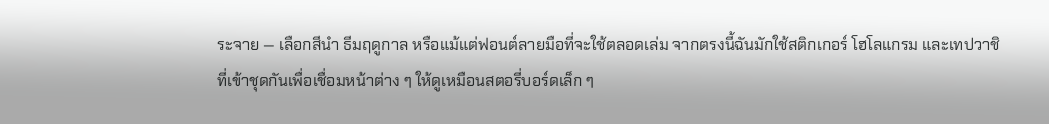ระจาย — เลือกสีนำ ธีมฤดูกาล หรือแม้แต่ฟอนต์ลายมือที่จะใช้ตลอดเล่ม จากตรงนี้ฉันมักใช้สติกเกอร์ โฮโลแกรม และเทปวาชิที่เข้าชุดกันเพื่อเชื่อมหน้าต่าง ๆ ให้ดูเหมือนสตอรี่บอร์ดเล็ก ๆ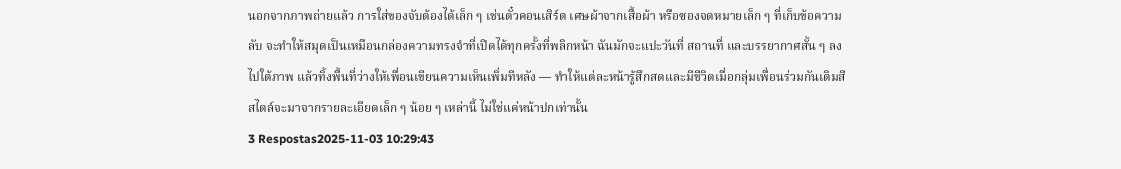นอกจากภาพถ่ายแล้ว การใส่ของจับต้องได้เล็ก ๆ เช่นตั๋วคอนเสิร์ต เศษผ้าจากเสื้อผ้า หรือซองจดหมายเล็ก ๆ ที่เก็บข้อความลับ จะทำให้สมุดเป็นเหมือนกล่องความทรงจำที่เปิดได้ทุกครั้งที่พลิกหน้า ฉันมักจะแปะวันที่ สถานที่ และบรรยากาศสั้น ๆ ลงไปใต้ภาพ แล้วทิ้งพื้นที่ว่างให้เพื่อนเขียนความเห็นเพิ่มทีหลัง — ทำให้แต่ละหน้ารู้สึกสดและมีชีวิตเมื่อกลุ่มเพื่อนร่วมกันเติมสี สไตล์จะมาจากรายละเอียดเล็ก ๆ น้อย ๆ เหล่านี้ ไม่ใช่แค่หน้าปกเท่านั้น
3 Respostas2025-11-03 10:29:43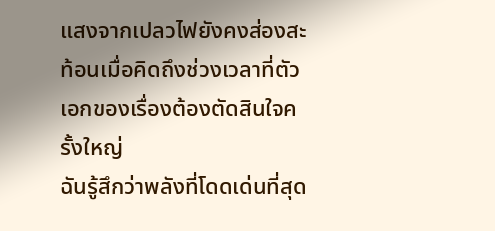แสงจากเปลวไฟยังคงส่องสะท้อนเมื่อคิดถึงช่วงเวลาที่ตัวเอกของเรื่องต้องตัดสินใจครั้งใหญ่
ฉันรู้สึกว่าพลังที่โดดเด่นที่สุด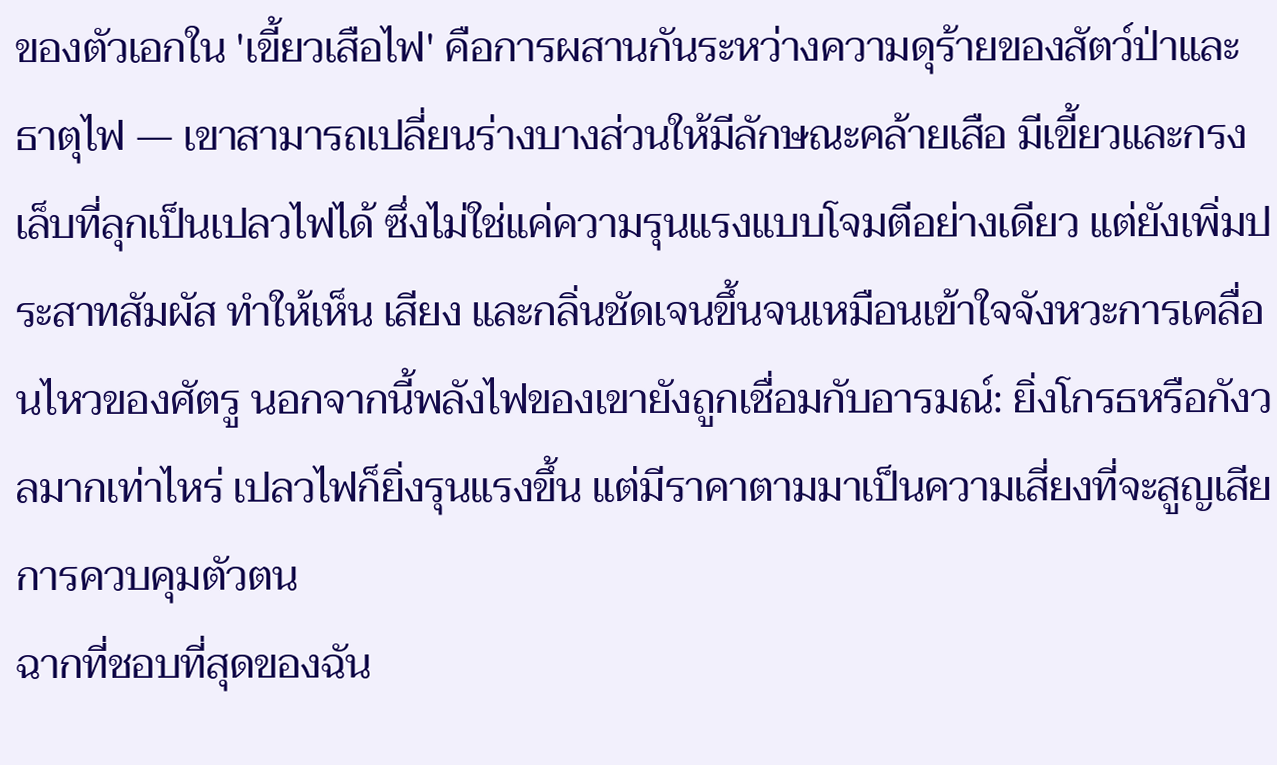ของตัวเอกใน 'เขี้ยวเสือไฟ' คือการผสานกันระหว่างความดุร้ายของสัตว์ป่าและธาตุไฟ — เขาสามารถเปลี่ยนร่างบางส่วนให้มีลักษณะคล้ายเสือ มีเขี้ยวและกรงเล็บที่ลุกเป็นเปลวไฟได้ ซึ่งไม่ใช่แค่ความรุนแรงแบบโจมตีอย่างเดียว แต่ยังเพิ่มประสาทสัมผัส ทำให้เห็น เสียง และกลิ่นชัดเจนขึ้นจนเหมือนเข้าใจจังหวะการเคลื่อนไหวของศัตรู นอกจากนี้พลังไฟของเขายังถูกเชื่อมกับอารมณ์: ยิ่งโกรธหรือกังวลมากเท่าไหร่ เปลวไฟก็ยิ่งรุนแรงขึ้น แต่มีราคาตามมาเป็นความเสี่ยงที่จะสูญเสียการควบคุมตัวตน
ฉากที่ชอบที่สุดของฉัน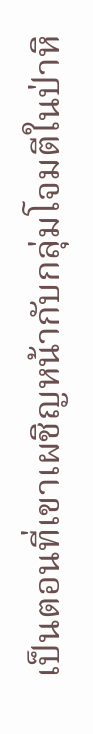เป็นตอนที่เขาเผชิญหน้ากับกลุ่มโจมตีในป่าหิ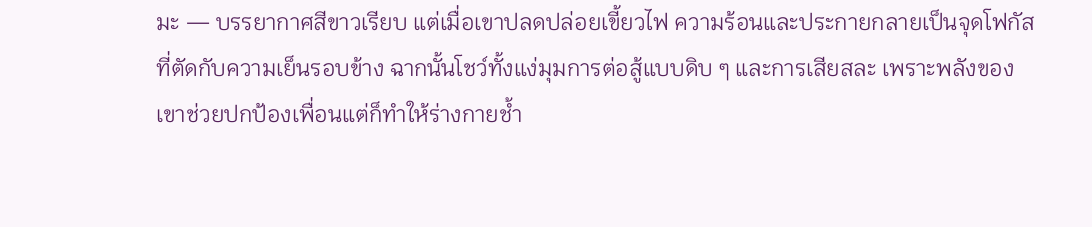มะ — บรรยากาศสีขาวเรียบ แต่เมื่อเขาปลดปล่อยเขี้ยวไฟ ความร้อนและประกายกลายเป็นจุดโฟกัสที่ตัดกับความเย็นรอบข้าง ฉากนั้นโชว์ทั้งแง่มุมการต่อสู้แบบดิบ ๆ และการเสียสละ เพราะพลังของเขาช่วยปกป้องเพื่อนแต่ก็ทำให้ร่างกายช้ำ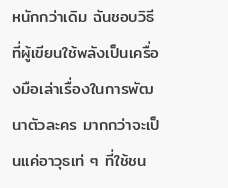หนักกว่าเดิม ฉันชอบวิธีที่ผู้เขียนใช้พลังเป็นเครื่องมือเล่าเรื่องในการพัฒนาตัวละคร มากกว่าจะเป็นแค่อาวุธเท่ ๆ ที่ใช้ชน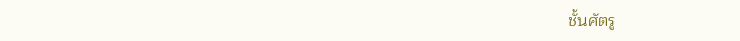ชั้นศัตรู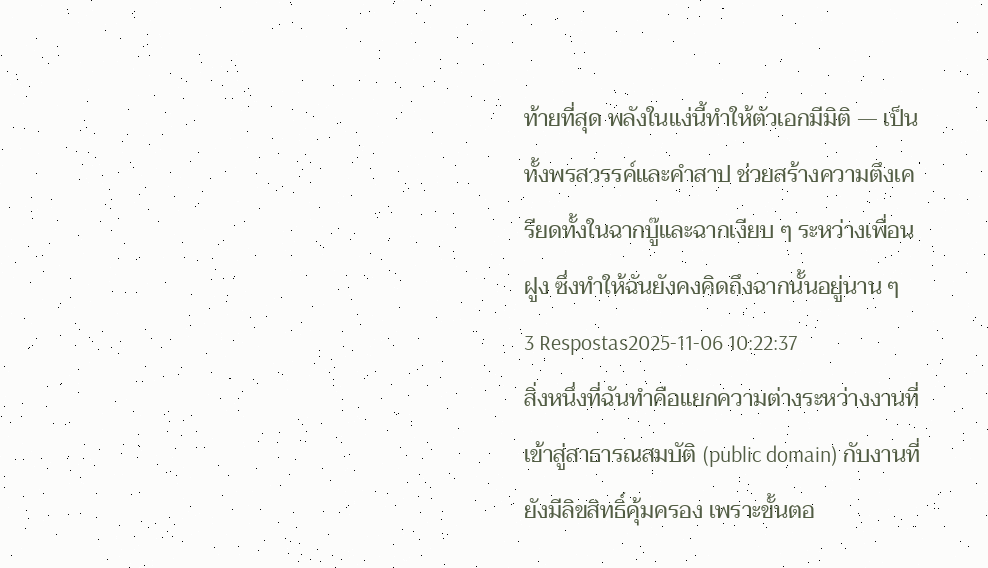ท้ายที่สุด พลังในแง่นี้ทำให้ตัวเอกมีมิติ — เป็นทั้งพรสวรรค์และคำสาป ช่วยสร้างความตึงเครียดทั้งในฉากบู๊และฉากเงียบ ๆ ระหว่างเพื่อนฝูง ซึ่งทำให้ฉันยังคงคิดถึงฉากนั้นอยู่นาน ๆ
3 Respostas2025-11-06 10:22:37
สิ่งหนึ่งที่ฉันทำคือแยกความต่างระหว่างงานที่เข้าสู่สาธารณสมบัติ (public domain) กับงานที่ยังมีลิขสิทธิ์คุ้มครอง เพราะขั้นตอ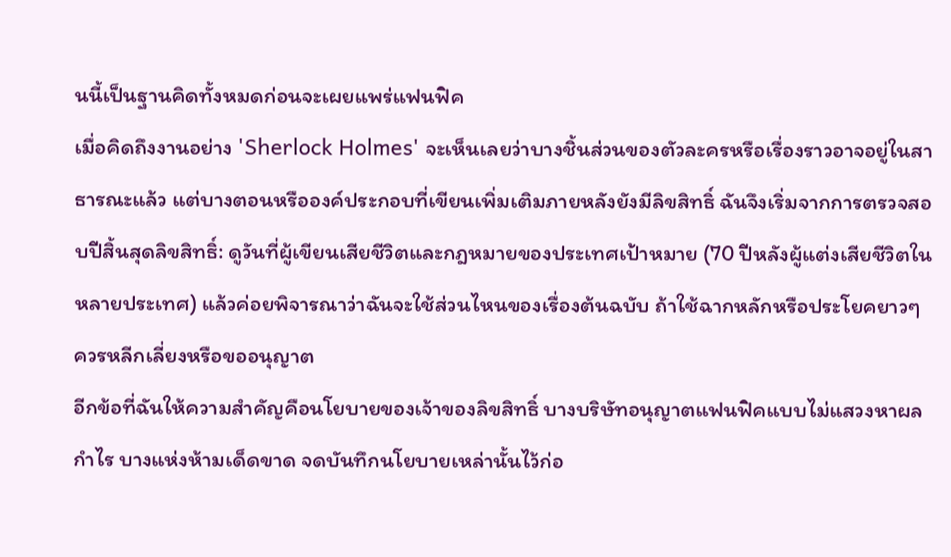นนี้เป็นฐานคิดทั้งหมดก่อนจะเผยแพร่แฟนฟิค
เมื่อคิดถึงงานอย่าง 'Sherlock Holmes' จะเห็นเลยว่าบางชิ้นส่วนของตัวละครหรือเรื่องราวอาจอยู่ในสาธารณะแล้ว แต่บางตอนหรือองค์ประกอบที่เขียนเพิ่มเติมภายหลังยังมีลิขสิทธิ์ ฉันจึงเริ่มจากการตรวจสอบปีสิ้นสุดลิขสิทธิ์: ดูวันที่ผู้เขียนเสียชีวิตและกฎหมายของประเทศเป้าหมาย (70 ปีหลังผู้แต่งเสียชีวิตในหลายประเทศ) แล้วค่อยพิจารณาว่าฉันจะใช้ส่วนไหนของเรื่องต้นฉบับ ถ้าใช้ฉากหลักหรือประโยคยาวๆ ควรหลีกเลี่ยงหรือขออนุญาต
อีกข้อที่ฉันให้ความสำคัญคือนโยบายของเจ้าของลิขสิทธิ์ บางบริษัทอนุญาตแฟนฟิคแบบไม่แสวงหาผลกำไร บางแห่งห้ามเด็ดขาด จดบันทึกนโยบายเหล่านั้นไว้ก่อ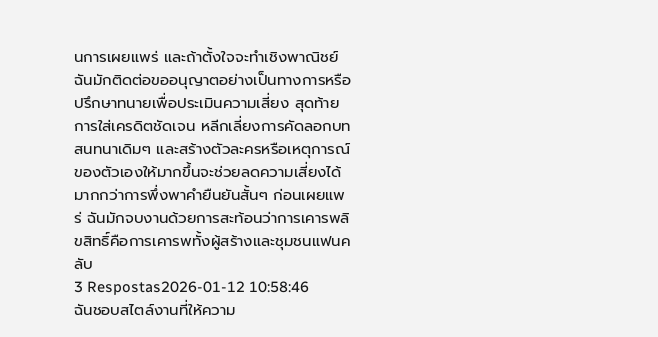นการเผยแพร่ และถ้าตั้งใจจะทำเชิงพาณิชย์ ฉันมักติดต่อขออนุญาตอย่างเป็นทางการหรือปรึกษาทนายเพื่อประเมินความเสี่ยง สุดท้าย การใส่เครดิตชัดเจน หลีกเลี่ยงการคัดลอกบทสนทนาเดิมๆ และสร้างตัวละครหรือเหตุการณ์ของตัวเองให้มากขึ้นจะช่วยลดความเสี่ยงได้มากกว่าการพึ่งพาคำยืนยันสั้นๆ ก่อนเผยแพร่ ฉันมักจบงานด้วยการสะท้อนว่าการเคารพลิขสิทธิ์คือการเคารพทั้งผู้สร้างและชุมชนแฟนคลับ
3 Respostas2026-01-12 10:58:46
ฉันชอบสไตล์งานที่ให้ความ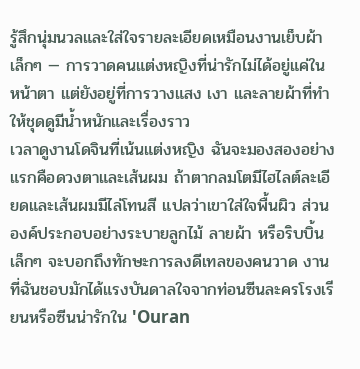รู้สึกนุ่มนวลและใส่ใจรายละเอียดเหมือนงานเย็บผ้าเล็กๆ — การวาดคนแต่งหญิงที่น่ารักไม่ได้อยู่แค่ในหน้าตา แต่ยังอยู่ที่การวางแสง เงา และลายผ้าที่ทำให้ชุดดูมีน้ำหนักและเรื่องราว
เวลาดูงานโดจินที่เน้นแต่งหญิง ฉันจะมองสองอย่างแรกคือดวงตาและเส้นผม ถ้าตากลมโตมีไฮไลต์ละเอียดและเส้นผมมีไล่โทนสี แปลว่าเขาใส่ใจพื้นผิว ส่วนองค์ประกอบอย่างระบายลูกไม้ ลายผ้า หรือริบบิ้นเล็กๆ จะบอกถึงทักษะการลงดีเทลของคนวาด งานที่ฉันชอบมักได้แรงบันดาลใจจากท่อนซีนละครโรงเรียนหรือซีนน่ารักใน 'Ouran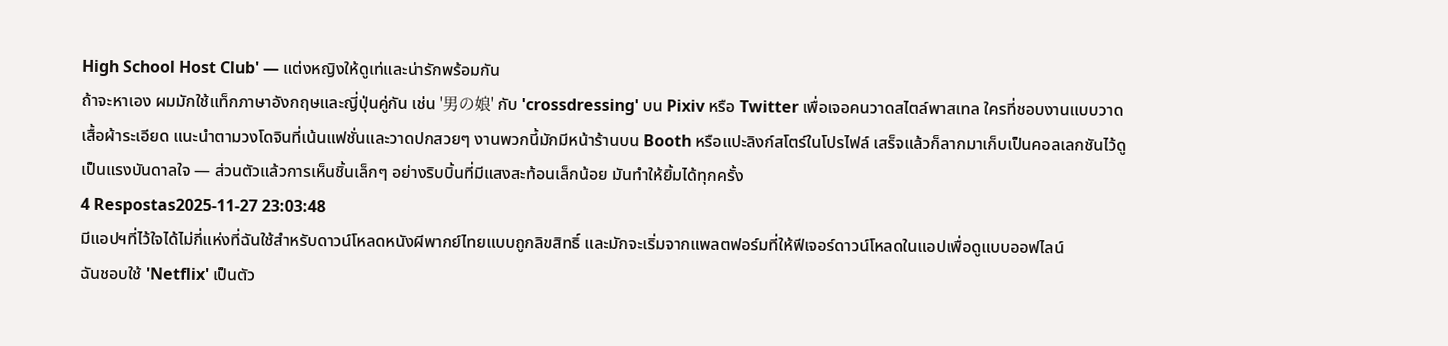High School Host Club' — แต่งหญิงให้ดูเท่และน่ารักพร้อมกัน
ถ้าจะหาเอง ผมมักใช้แท็กภาษาอังกฤษและญี่ปุ่นคู่กัน เช่น '男の娘' กับ 'crossdressing' บน Pixiv หรือ Twitter เพื่อเจอคนวาดสไตล์พาสเทล ใครที่ชอบงานแบบวาดเสื้อผ้าระเอียด แนะนำตามวงโดจินที่เน้นแฟชั่นและวาดปกสวยๆ งานพวกนี้มักมีหน้าร้านบน Booth หรือแปะลิงก์สโตร์ในโปรไฟล์ เสร็จแล้วก็ลากมาเก็บเป็นคอลเลกชันไว้ดูเป็นแรงบันดาลใจ — ส่วนตัวแล้วการเห็นชิ้นเล็กๆ อย่างริบบิ้นที่มีแสงสะท้อนเล็กน้อย มันทำให้ยิ้มได้ทุกครั้ง
4 Respostas2025-11-27 23:03:48
มีแอปฯที่ไว้ใจได้ไม่กี่แห่งที่ฉันใช้สำหรับดาวน์โหลดหนังผีพากย์ไทยแบบถูกลิขสิทธิ์ และมักจะเริ่มจากแพลตฟอร์มที่ให้ฟีเจอร์ดาวน์โหลดในแอปเพื่อดูแบบออฟไลน์
ฉันชอบใช้ 'Netflix' เป็นตัว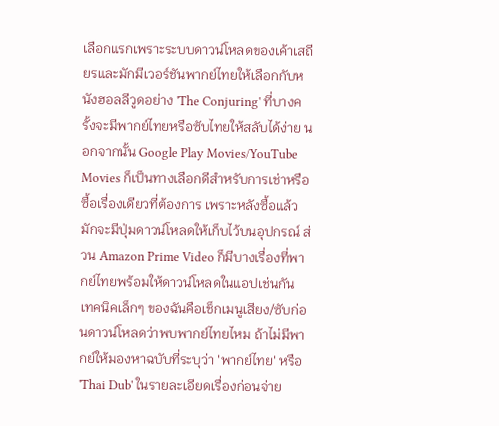เลือกแรกเพราะระบบดาวน์โหลดของเค้าเสถียรและมักมีเวอร์ชันพากย์ไทยให้เลือกกับหนังฮอลลีวูดอย่าง 'The Conjuring' ที่บางครั้งจะมีพากย์ไทยหรือซับไทยให้สลับได้ง่าย นอกจากนั้น Google Play Movies/YouTube Movies ก็เป็นทางเลือกดีสำหรับการเช่าหรือซื้อเรื่องเดียวที่ต้องการ เพราะหลังซื้อแล้วมักจะมีปุ่มดาวน์โหลดให้เก็บไว้บนอุปกรณ์ ส่วน Amazon Prime Video ก็มีบางเรื่องที่พากย์ไทยพร้อมให้ดาวน์โหลดในแอปเช่นกัน
เทคนิคเล็กๆ ของฉันคือเช็กเมนูเสียง/ซับก่อนดาวน์โหลดว่าพบพากย์ไทยไหม ถ้าไม่มีพากย์ให้มองหาฉบับที่ระบุว่า 'พากย์ไทย' หรือ 'Thai Dub' ในรายละเอียดเรื่องก่อนจ่าย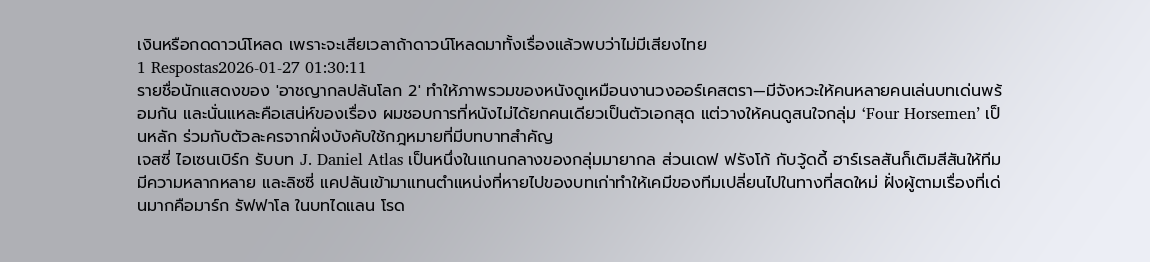เงินหรือกดดาวน์โหลด เพราะจะเสียเวลาถ้าดาวน์โหลดมาทั้งเรื่องแล้วพบว่าไม่มีเสียงไทย
1 Respostas2026-01-27 01:30:11
รายชื่อนักแสดงของ 'อาชญากลปล้นโลก 2' ทำให้ภาพรวมของหนังดูเหมือนงานวงออร์เคสตรา—มีจังหวะให้คนหลายคนเล่นบทเด่นพร้อมกัน และนั่นแหละคือเสน่ห์ของเรื่อง ผมชอบการที่หนังไม่ได้ยกคนเดียวเป็นตัวเอกสุด แต่วางให้คนดูสนใจกลุ่ม ‘Four Horsemen’ เป็นหลัก ร่วมกับตัวละครจากฝั่งบังคับใช้กฎหมายที่มีบทบาทสำคัญ
เจสซี่ ไอเซนเบิร์ก รับบท J. Daniel Atlas เป็นหนึ่งในแกนกลางของกลุ่มมายากล ส่วนเดฟ ฟรังโก้ กับวู้ดดี้ ฮาร์เรลสันก็เติมสีสันให้ทีมมีความหลากหลาย และลิซซี่ แคปลันเข้ามาแทนตำแหน่งที่หายไปของบทเก่าทำให้เคมีของทีมเปลี่ยนไปในทางที่สดใหม่ ฝั่งผู้ตามเรื่องที่เด่นมากคือมาร์ก รัฟฟาโล ในบทไดแลน โรด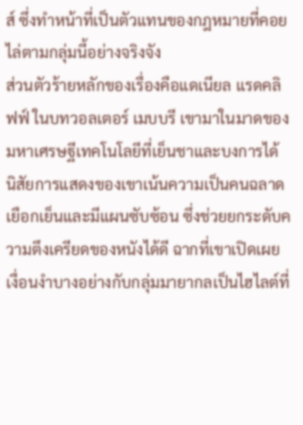ส์ ซึ่งทำหน้าที่เป็นตัวแทนของกฎหมายที่คอยไล่ตามกลุ่มนี้อย่างจริงจัง
ส่วนตัวร้ายหลักของเรื่องคือแดเนียล แรดคลิฟฟ์ ในบทวอลเตอร์ เมบบรี เขามาในมาดของมหาเศรษฐีเทคโนโลยีที่เย็นชาและบงการได้ นิสัยการแสดงของเขาเน้นความเป็นคนฉลาดเยือกเย็นและมีแผนซับซ้อน ซึ่งช่วยยกระดับความตึงเครียดของหนังได้ดี ฉากที่เขาเปิดเผยเงื่อนงำบางอย่างกับกลุ่มมายากลเป็นไฮไลต์ที่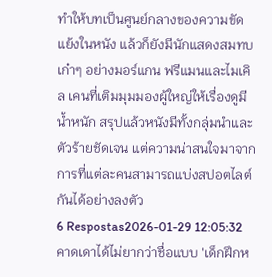ทำให้บทเป็นศูนย์กลางของความขัดแย้งในหนัง แล้วก็ยังมีนักแสดงสมทบเก๋าๆ อย่างมอร์แกน ฟรีแมนและไมเคิล เคนที่เติมมุมมองผู้ใหญ่ให้เรื่องดูมีน้ำหนัก สรุปแล้วหนังมีทั้งกลุ่มนำและตัวร้ายชัดเจน แต่ความน่าสนใจมาจากการที่แต่ละคนสามารถแบ่งสปอตไลต์กันได้อย่างลงตัว
6 Respostas2026-01-29 12:05:32
คาดเดาได้ไม่ยากว่าชื่อแบบ 'เด็กฝึกห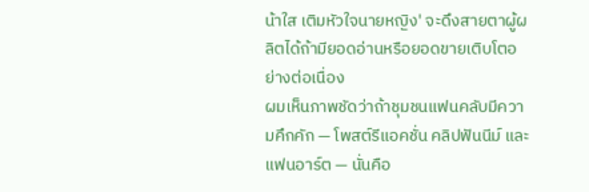น้าใส เติมหัวใจนายหญิง' จะดึงสายตาผู้ผลิตได้ถ้ามียอดอ่านหรือยอดขายเติบโตอย่างต่อเนื่อง
ผมเห็นภาพชัดว่าถ้าชุมชนแฟนคลับมีความคึกคัก — โพสต์รีแอคชั่น คลิปฟันนีม์ และแฟนอาร์ต — นั่นคือ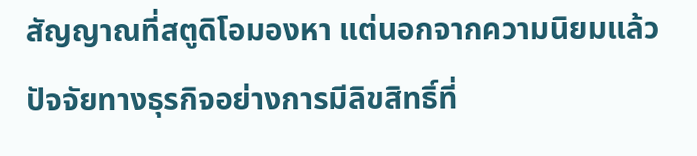สัญญาณที่สตูดิโอมองหา แต่นอกจากความนิยมแล้วปัจจัยทางธุรกิจอย่างการมีลิขสิทธิ์ที่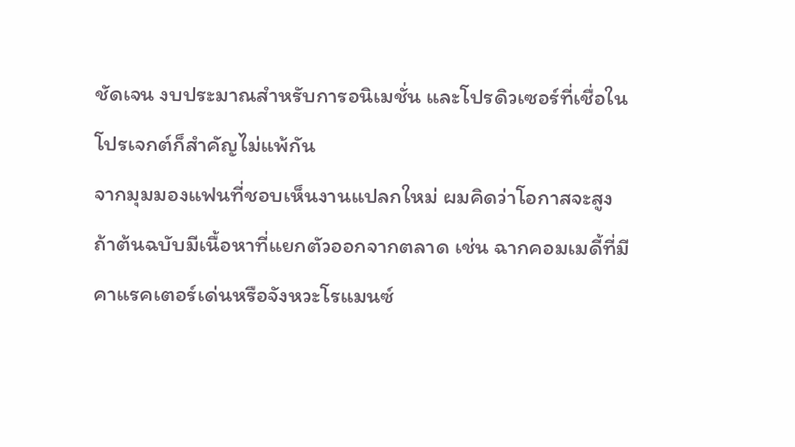ชัดเจน งบประมาณสำหรับการอนิเมชั่น และโปรดิวเซอร์ที่เชื่อในโปรเจกต์ก็สำคัญไม่แพ้กัน
จากมุมมองแฟนที่ชอบเห็นงานแปลกใหม่ ผมคิดว่าโอกาสจะสูงถ้าต้นฉบับมีเนื้อหาที่แยกตัวออกจากตลาด เช่น ฉากคอมเมดี้ที่มีคาแรคเตอร์เด่นหรือจังหวะโรแมนซ์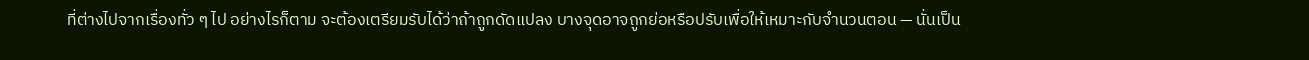ที่ต่างไปจากเรื่องทั่ว ๆ ไป อย่างไรก็ตาม จะต้องเตรียมรับได้ว่าถ้าถูกดัดแปลง บางจุดอาจถูกย่อหรือปรับเพื่อให้เหมาะกับจำนวนตอน — นั่นเป็น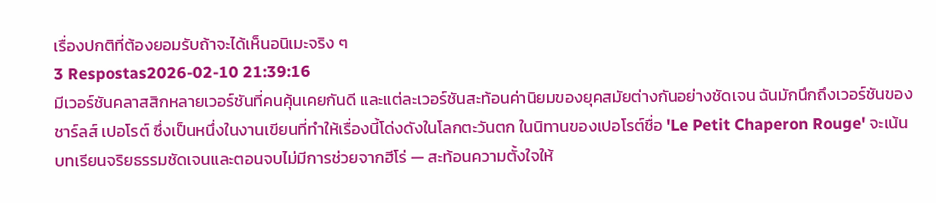เรื่องปกติที่ต้องยอมรับถ้าจะได้เห็นอนิเมะจริง ๆ
3 Respostas2026-02-10 21:39:16
มีเวอร์ชันคลาสสิกหลายเวอร์ชันที่คนคุ้นเคยกันดี และแต่ละเวอร์ชันสะท้อนค่านิยมของยุคสมัยต่างกันอย่างชัดเจน ฉันมักนึกถึงเวอร์ชันของชาร์ลส์ เปอโรต์ ซึ่งเป็นหนึ่งในงานเขียนที่ทำให้เรื่องนี้โด่งดังในโลกตะวันตก ในนิทานของเปอโรต์ชื่อ 'Le Petit Chaperon Rouge' จะเน้นบทเรียนจริยธรรมชัดเจนและตอนจบไม่มีการช่วยจากฮีโร่ — สะท้อนความตั้งใจให้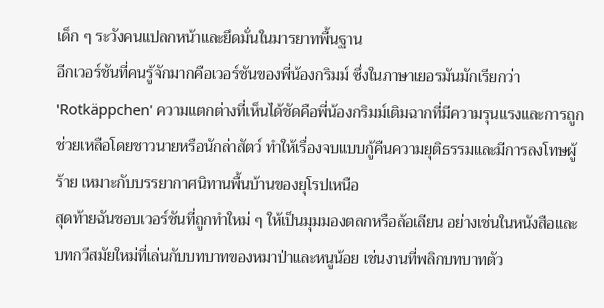เด็ก ๆ ระวังคนแปลกหน้าและยึดมั่นในมารยาทพื้นฐาน
อีกเวอร์ชันที่คนรู้จักมากคือเวอร์ชันของพี่น้องกริมม์ ซึ่งในภาษาเยอรมันมักเรียกว่า 'Rotkäppchen' ความแตกต่างที่เห็นได้ชัดคือพี่น้องกริมม์เติมฉากที่มีความรุนแรงและการถูกช่วยเหลือโดยชาวนายหรือนักล่าสัตว์ ทำให้เรื่องจบแบบกู้คืนความยุติธรรมและมีการลงโทษผู้ร้าย เหมาะกับบรรยากาศนิทานพื้นบ้านของยุโรปเหนือ
สุดท้ายฉันชอบเวอร์ชันที่ถูกทำใหม่ ๆ ให้เป็นมุมมองตลกหรือล้อเลียน อย่างเช่นในหนังสือและบทกวีสมัยใหม่ที่เล่นกับบทบาทของหมาป่าและหนูน้อย เช่นงานที่พลิกบทบาทตัว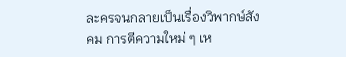ละครจนกลายเป็นเรื่องวิพากษ์สังคม การตีความใหม่ ๆ เห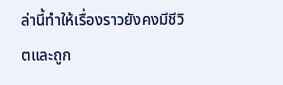ล่านี้ทำให้เรื่องราวยังคงมีชีวิตและถูก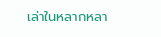เล่าในหลากหลา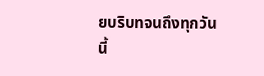ยบริบทจนถึงทุกวันนี้